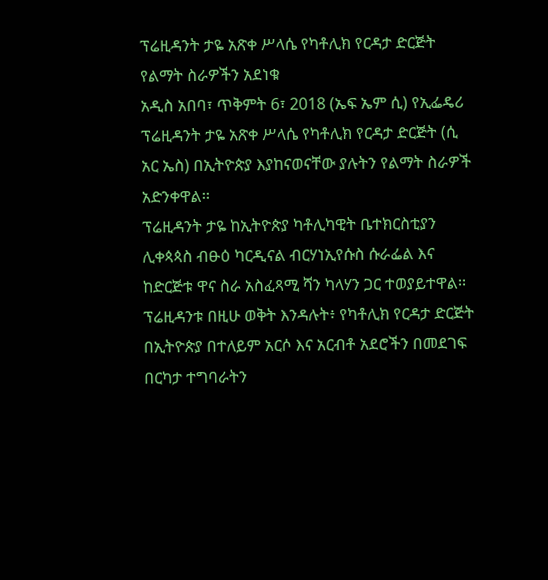ፕሬዚዳንት ታዬ አጽቀ ሥላሴ የካቶሊክ የርዳታ ድርጅት የልማት ስራዎችን አደነቁ
አዲስ አበባ፣ ጥቅምት 6፣ 2018 (ኤፍ ኤም ሲ) የኢፌዴሪ ፕሬዚዳንት ታዬ አጽቀ ሥላሴ የካቶሊክ የርዳታ ድርጅት (ሲ አር ኤስ) በኢትዮጵያ እያከናወናቸው ያሉትን የልማት ስራዎች አድንቀዋል፡፡
ፕሬዚዳንት ታዬ ከኢትዮጵያ ካቶሊካዊት ቤተክርስቲያን ሊቀጳጳስ ብፁዕ ካርዲናል ብርሃነኢየሱስ ሱራፌል እና ከድርጅቱ ዋና ስራ አስፈጻሚ ሻን ካላሃን ጋር ተወያይተዋል፡፡
ፕሬዚዳንቱ በዚሁ ወቅት እንዳሉት፥ የካቶሊክ የርዳታ ድርጅት በኢትዮጵያ በተለይም አርሶ እና አርብቶ አደሮችን በመደገፍ በርካታ ተግባራትን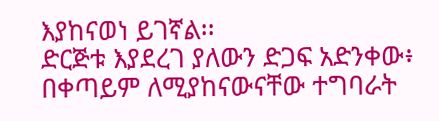እያከናወነ ይገኛል፡፡
ድርጅቱ እያደረገ ያለውን ድጋፍ አድንቀው፥ በቀጣይም ለሚያከናውናቸው ተግባራት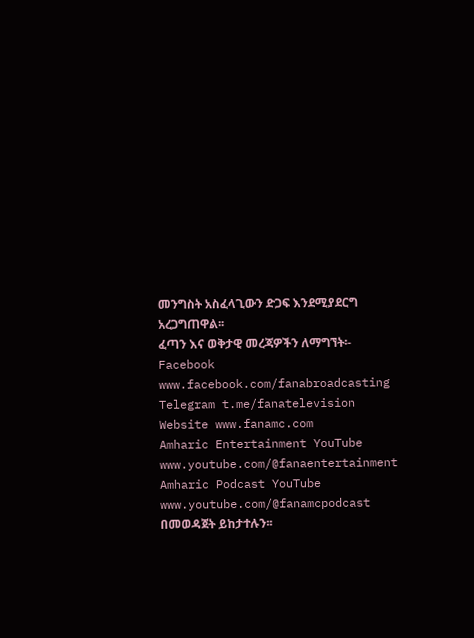መንግስት አስፈላጊውን ድጋፍ እንደሚያደርግ አረጋግጠዋል፡፡
ፈጣን እና ወቅታዊ መረጃዎችን ለማግኘት፡-
Facebook www.facebook.com/fanabroadcasting
Telegram t.me/fanatelevision
Website www.fanamc.com
Amharic Entertainment YouTube www.youtube.com/@fanaentertainment
Amharic Podcast YouTube www.youtube.com/@fanamcpodcast በመወዳጀት ይከታተሉን፡፡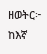ዘወትር፦ ከእኛ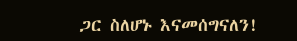ጋር ስለሆኑ እናመሰግናለን!